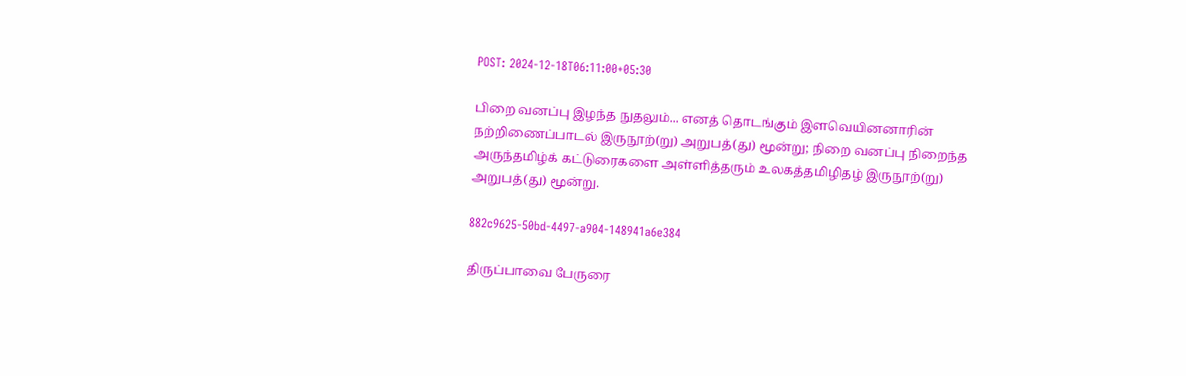POST: 2024-12-18T06:11:00+05:30

பிறை வனப்பு இழந்த நுதலும்... எனத் தொடங்கும் இளவெயினனாரின் நற்றிணைப்பாடல் இருநூற்(று) அறுபத்(து) மூன்று; நிறை வனப்பு நிறைந்த அருந்தமிழ்க் கட்டுரைகளை அள்ளித்தரும் உலகத்தமிழிதழ் இருநூற்(று) அறுபத்(து) மூன்று.

882c9625-50bd-4497-a904-148941a6e384

திருப்பாவை பேருரை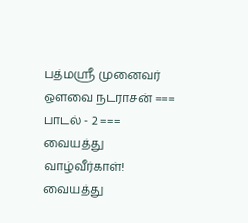பத்மஸ்ரீ முனைவர் ஔவை நடராசன் === பாடல் - 2 === வையத்து வாழ்வீர்காள்! வையத்து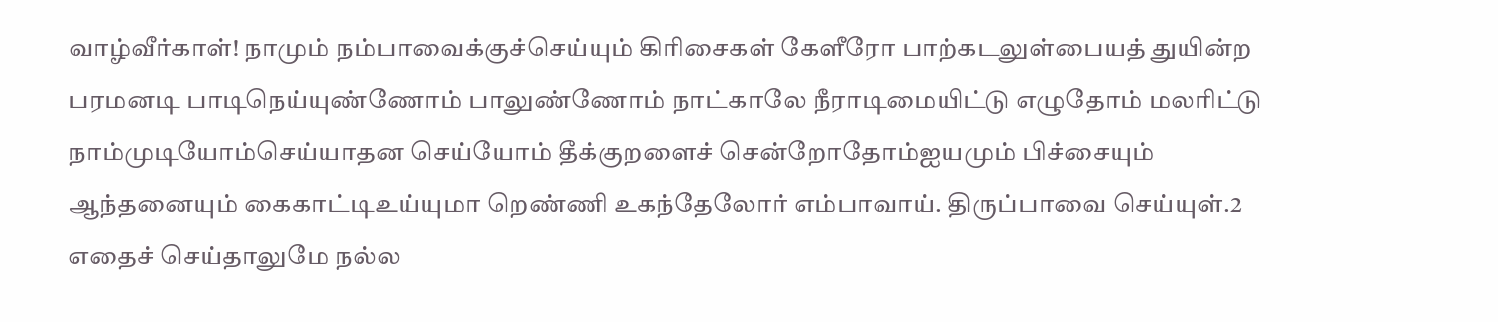வாழ்வீர்காள்! நாமும் நம்பாவைக்குச்செய்யும் கிரிசைகள் கேளீரோ பாற்கடலுள்பையத் துயின்ற பரமனடி பாடிநெய்யுண்ணோம் பாலுண்ணோம் நாட்காலே நீராடிமையிட்டு எழுதோம் மலரிட்டு நாம்முடியோம்செய்யாதன செய்யோம் தீக்குறளைச் சென்றோதோம்ஐயமும் பிச்சையும் ஆந்தனையும் கைகாட்டிஉய்யுமா றெண்ணி உகந்தேலோர் எம்பாவாய். திருப்பாவை செய்யுள்.2 எதைச் செய்தாலுமே நல்ல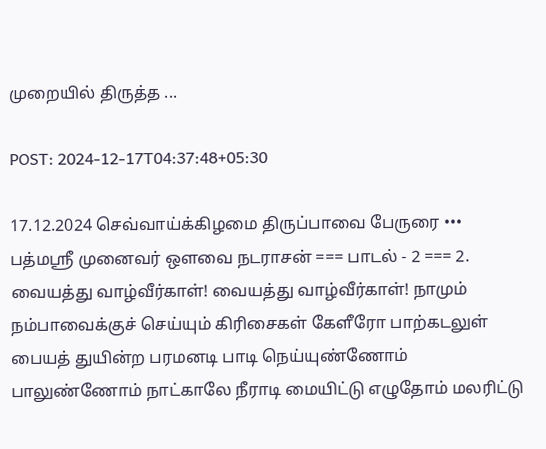முறையில் திருத்த ...

POST: 2024-12-17T04:37:48+05:30

17.12.2024 செவ்வாய்க்கிழமை திருப்பாவை பேருரை ••• பத்மஸ்ரீ முனைவர் ஔவை நடராசன் === பாடல் - 2 === 2. வையத்து வாழ்வீர்காள்! வையத்து வாழ்வீர்காள்! நாமும் நம்பாவைக்குச் செய்யும் கிரிசைகள் கேளீரோ பாற்கடலுள் பையத் துயின்ற பரமனடி பாடி நெய்யுண்ணோம் பாலுண்ணோம் நாட்காலே நீராடி மையிட்டு எழுதோம் மலரிட்டு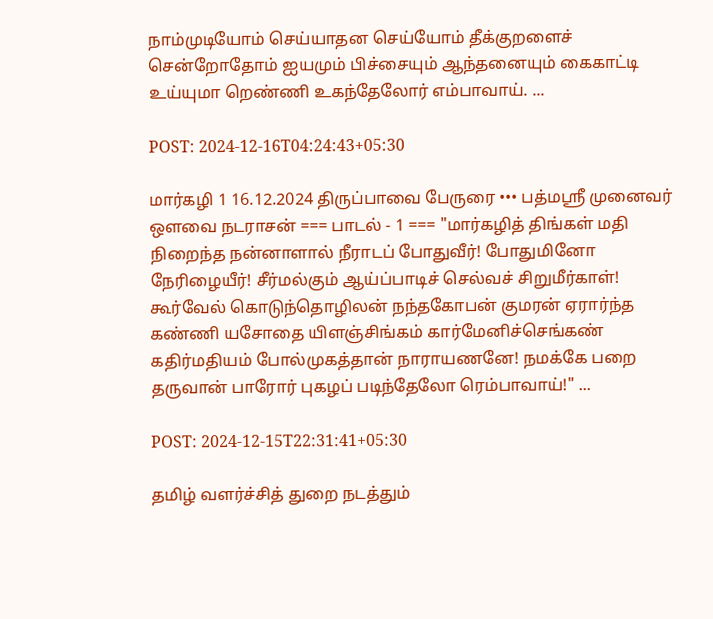நாம்முடியோம் செய்யாதன செய்யோம் தீக்குறளைச் சென்றோதோம் ஐயமும் பிச்சையும் ஆந்தனையும் கைகாட்டி உய்யுமா றெண்ணி உகந்தேலோர் எம்பாவாய். ...

POST: 2024-12-16T04:24:43+05:30

மார்கழி 1 16.12.2024 திருப்பாவை பேருரை ••• பத்மஸ்ரீ முனைவர் ஔவை நடராசன் === பாடல் - 1 === "மார்கழித் திங்கள் மதி நிறைந்த நன்னாளால் நீராடப் போதுவீர்! போதுமினோ நேரிழையீர்! சீர்மல்கும் ஆய்ப்பாடிச் செல்வச் சிறுமீர்காள்! கூர்வேல் கொடுந்தொழிலன் நந்தகோபன் குமரன் ஏரார்ந்த கண்ணி யசோதை யிளஞ்சிங்கம் கார்மேனிச்செங்கண் கதிர்மதியம் போல்முகத்தான் நாராயணனே! நமக்கே பறை தருவான் பாரோர் புகழப் படிந்தேலோ ரெம்பாவாய்!" ...

POST: 2024-12-15T22:31:41+05:30

தமிழ் வளர்ச்சித் துறை நடத்தும்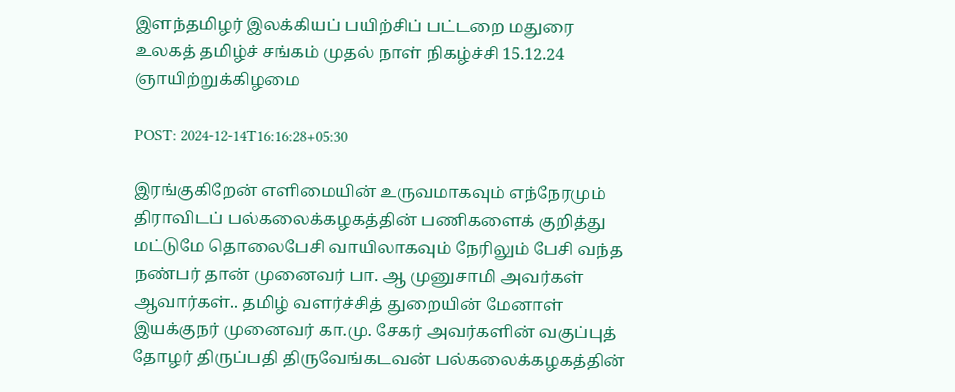இளந்தமிழர் இலக்கியப் பயிற்சிப் பட்டறை மதுரை உலகத் தமிழ்ச் சங்கம் முதல் நாள் நிகழ்ச்சி 15.12.24 ஞாயிற்றுக்கிழமை

POST: 2024-12-14T16:16:28+05:30

இரங்குகிறேன் எளிமையின் உருவமாகவும் எந்நேரமும் திராவிடப் பல்கலைக்கழகத்தின் பணிகளைக் குறித்து மட்டுமே தொலைபேசி வாயிலாகவும் நேரிலும் பேசி வந்த நண்பர் தான் முனைவர் பா. ஆ முனுசாமி அவர்கள் ஆவார்கள்.. தமிழ் வளர்ச்சித் துறையின் மேனாள் இயக்குநர் முனைவர் கா.மு. சேகர் அவர்களின் வகுப்புத் தோழர் திருப்பதி திருவேங்கடவன் பல்கலைக்கழகத்தின்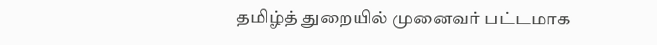தமிழ்த் துறையில் முனைவர் பட்டமாக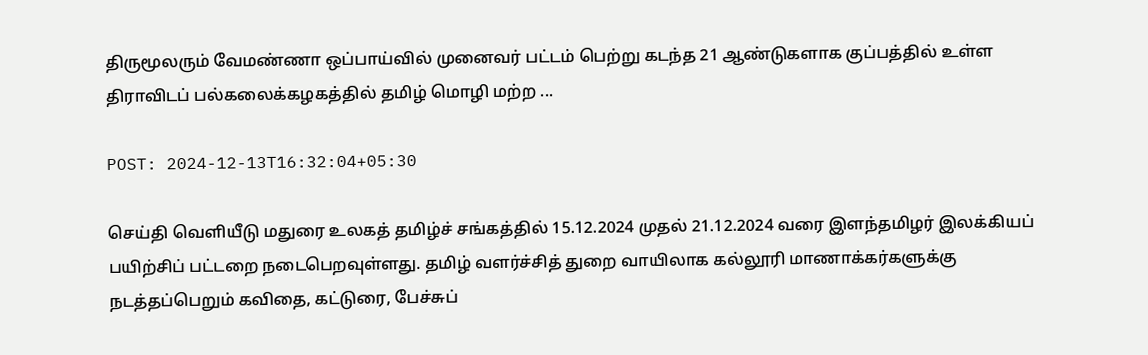திருமூலரும் வேமண்ணா ஒப்பாய்வில் முனைவர் பட்டம் பெற்று கடந்த 21 ஆண்டுகளாக குப்பத்தில் உள்ள திராவிடப் பல்கலைக்கழகத்தில் தமிழ் மொழி மற்ற ...

POST: 2024-12-13T16:32:04+05:30

செய்தி வெளியீடு மதுரை உலகத் தமிழ்ச் சங்கத்தில் 15.12.2024 முதல் 21.12.2024 வரை இளந்தமிழர் இலக்கியப் பயிற்சிப் பட்டறை நடைபெறவுள்ளது. தமிழ் வளர்ச்சித் துறை வாயிலாக கல்லூரி மாணாக்கர்களுக்கு நடத்தப்பெறும் கவிதை, கட்டுரை, பேச்சுப்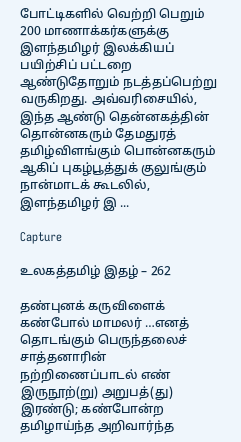போட்டிகளில் வெற்றி பெறும் 200 மாணாக்கர்களுக்கு இளந்தமிழர் இலக்கியப் பயிற்சிப் பட்டறை ஆண்டுதோறும் நடத்தப்பெற்று வருகிறது. அவ்வரிசையில், இந்த ஆண்டு தென்னகத்தின் தொன்னகரும் தேமதுரத் தமிழ்விளங்கும் பொன்னகரும் ஆகிப் புகழ்பூத்துக் குலுங்கும் நான்மாடக் கூடலில், இளந்தமிழர் இ ...

Capture

உலகத்தமிழ் இதழ் – 262

தண்புனக் கருவிளைக் கண்போல் மாமலர் …எனத் தொடங்கும் பெருந்தலைச் சாத்தனாரின் நற்றிணைப்பாடல் எண் இருநூற்(று) அறுபத்(து) இரண்டு; கண்போன்ற தமிழாய்ந்த அறிவார்ந்த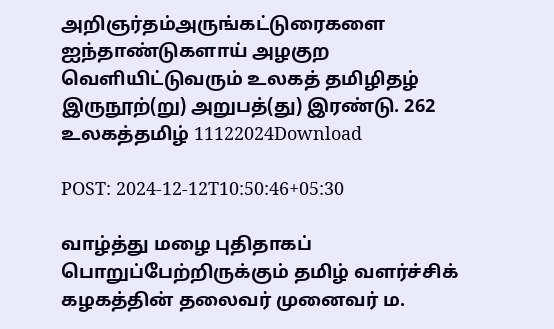அறிஞர்தம்அருங்கட்டுரைகளை ஐந்தாண்டுகளாய் அழகுற வெளியிட்டுவரும் உலகத் தமிழிதழ் இருநூற்(று) அறுபத்(து) இரண்டு. 262 உலகத்தமிழ் 11122024Download

POST: 2024-12-12T10:50:46+05:30

வாழ்த்து மழை புதிதாகப் பொறுப்பேற்றிருக்கும் தமிழ் வளர்ச்சிக் கழகத்தின் தலைவர் முனைவர் ம.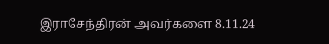இராசேந்திரன் அவர்களை 8.11.24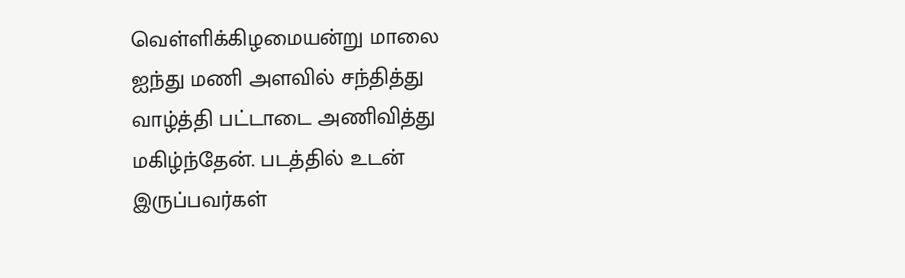வெள்ளிக்கிழமையன்று மாலை ஐந்து மணி அளவில் சந்தித்து வாழ்த்தி பட்டாடை அணிவித்து மகிழ்ந்தேன். படத்தில் உடன் இருப்பவர்கள்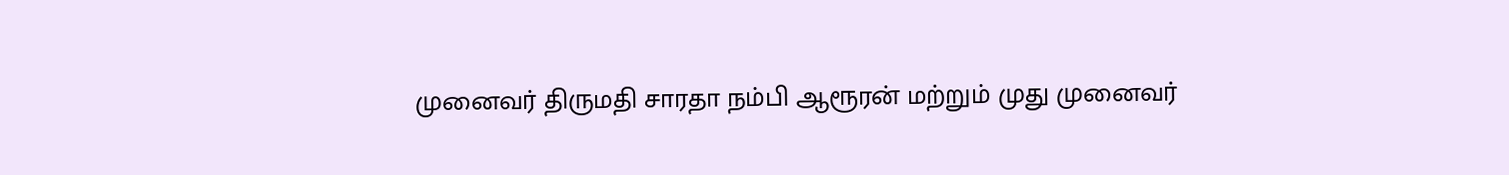முனைவர் திருமதி சாரதா நம்பி ஆரூரன் மற்றும் முது முனைவர்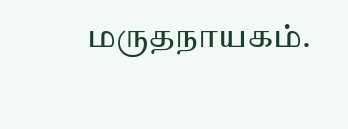மருதநாயகம்.